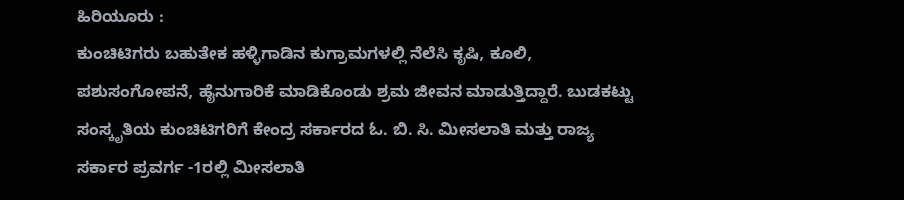ಹಿರಿಯೂರು :
ಕುಂಚಿಟಿಗರು ಬಹುತೇಕ ಹಳ್ಳಿಗಾಡಿನ ಕುಗ್ರಾಮಗಳಲ್ಲಿ ನೆಲೆಸಿ ಕೃಷಿ, ಕೂಲಿ, ಪಶುಸಂಗೋಪನೆ, ಹೈನುಗಾರಿಕೆ ಮಾಡಿಕೊಂಡು ಶ್ರಮ ಜೀವನ ಮಾಡುತ್ತಿದ್ದಾರೆ. ಬುಡಕಟ್ಟು ಸಂಸ್ಕೃತಿಯ ಕುಂಚಿಟಿಗರಿಗೆ ಕೇಂದ್ರ ಸರ್ಕಾರದ ಓ. ಬಿ. ಸಿ. ಮೀಸಲಾತಿ ಮತ್ತು ರಾಜ್ಯ ಸರ್ಕಾರ ಪ್ರವರ್ಗ -1ರಲ್ಲಿ ಮೀಸಲಾತಿ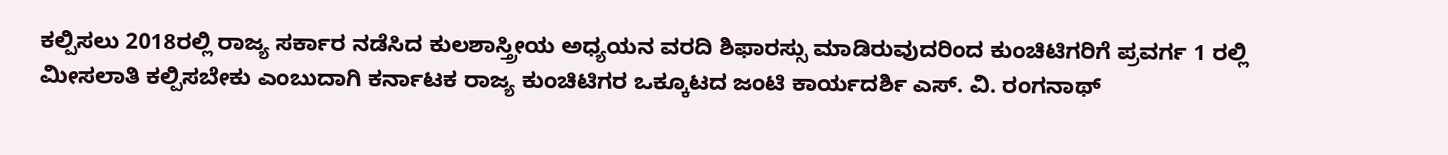ಕಲ್ಪಿಸಲು 2018ರಲ್ಲಿ ರಾಜ್ಯ ಸರ್ಕಾರ ನಡೆಸಿದ ಕುಲಶಾಸ್ತ್ರೀಯ ಅಧ್ಯಯನ ವರದಿ ಶಿಫಾರಸ್ಸು ಮಾಡಿರುವುದರಿಂದ ಕುಂಚಿಟಿಗರಿಗೆ ಪ್ರವರ್ಗ 1 ರಲ್ಲಿ ಮೀಸಲಾತಿ ಕಲ್ಪಿಸಬೇಕು ಎಂಬುದಾಗಿ ಕರ್ನಾಟಕ ರಾಜ್ಯ ಕುಂಚಿಟಿಗರ ಒಕ್ಕೂಟದ ಜಂಟಿ ಕಾರ್ಯದರ್ಶಿ ಎಸ್. ವಿ. ರಂಗನಾಥ್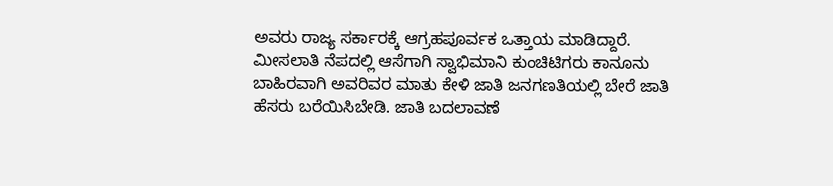ಅವರು ರಾಜ್ಯ ಸರ್ಕಾರಕ್ಕೆ ಆಗ್ರಹಪೂರ್ವಕ ಒತ್ತಾಯ ಮಾಡಿದ್ದಾರೆ.
ಮೀಸಲಾತಿ ನೆಪದಲ್ಲಿ ಆಸೆಗಾಗಿ ಸ್ವಾಭಿಮಾನಿ ಕುಂಚಿಟಿಗರು ಕಾನೂನು ಬಾಹಿರವಾಗಿ ಅವರಿವರ ಮಾತು ಕೇಳಿ ಜಾತಿ ಜನಗಣತಿಯಲ್ಲಿ ಬೇರೆ ಜಾತಿ ಹೆಸರು ಬರೆಯಿಸಿಬೇಡಿ. ಜಾತಿ ಬದಲಾವಣೆ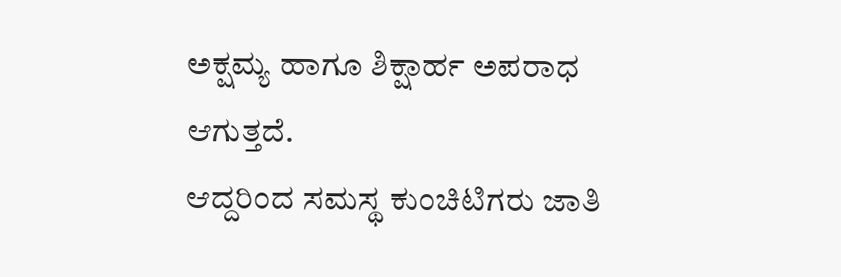ಅಕ್ಷಮ್ಯ ಹಾಗೂ ಶಿಕ್ಷಾರ್ಹ ಅಪರಾಧ ಆಗುತ್ತದೆ.
ಆದ್ದರಿಂದ ಸಮಸ್ಥ ಕುಂಚಿಟಿಗರು ಜಾತಿ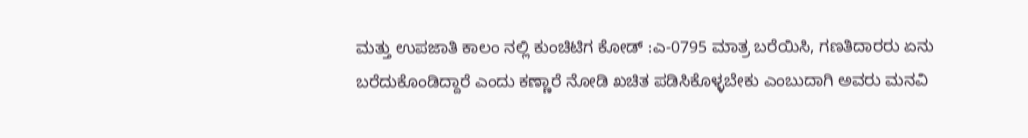ಮತ್ತು ಉಪಜಾತಿ ಕಾಲಂ ನಲ್ಲಿ ಕುಂಚಿಟಿಗ ಕೋಡ್ :ಎ-0795 ಮಾತ್ರ ಬರೆಯಿಸಿ, ಗಣತಿದಾರರು ಏನು ಬರೆದುಕೊಂಡಿದ್ದಾರೆ ಎಂದು ಕಣ್ಣಾರೆ ನೋಡಿ ಖಚಿತ ಪಡಿಸಿಕೊಳ್ಳಬೇಕು ಎಂಬುದಾಗಿ ಅವರು ಮನವಿ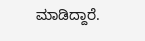ಮಾಡಿದ್ದಾರೆ.